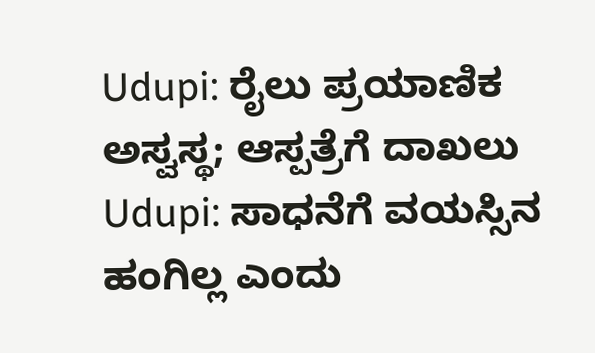Udupi: ರೈಲು ಪ್ರಯಾಣಿಕ ಅಸ್ವಸ್ಥ; ಆಸ್ಪತ್ರೆಗೆ ದಾಖಲು
Udupi: ಸಾಧನೆಗೆ ವಯಸ್ಸಿನ ಹಂಗಿಲ್ಲ ಎಂದು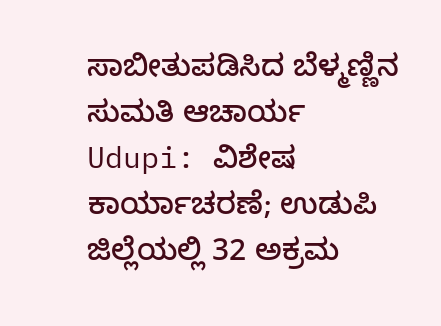ಸಾಬೀತುಪಡಿಸಿದ ಬೆಳ್ಮಣ್ಣಿನ ಸುಮತಿ ಆಚಾರ್ಯ
Udupi: ವಿಶೇಷ ಕಾರ್ಯಾಚರಣೆ; ಉಡುಪಿ ಜಿಲ್ಲೆಯಲ್ಲಿ 32 ಅಕ್ರಮ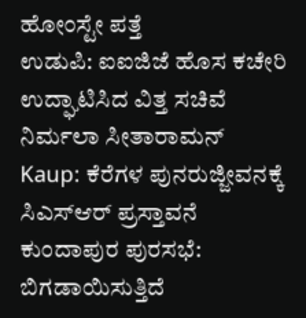ಹೋಂಸ್ಟೇ ಪತ್ತೆ
ಉಡುಪಿ: ಐಐಜಿಜೆ ಹೊಸ ಕಚೇರಿ ಉದ್ಘಾಟಿಸಿದ ವಿತ್ತ ಸಚಿವೆ ನಿರ್ಮಲಾ ಸೀತಾರಾಮನ್
Kaup: ಕೆರೆಗಳ ಪುನರುಜ್ಜೀವನಕ್ಕೆ ಸಿಎಸ್ಆರ್ ಪ್ರಸ್ತಾವನೆ
ಕುಂದಾಪುರ ಪುರಸಭೆ: ಬಿಗಡಾಯಿಸುತ್ತಿದೆ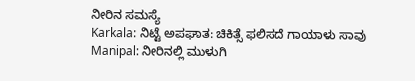ನೀರಿನ ಸಮಸ್ಯೆ
Karkala: ನಿಟ್ಟೆ ಅಪಘಾತ: ಚಿಕಿತ್ಸೆ ಫಲಿಸದೆ ಗಾಯಾಳು ಸಾವು
Manipal: ನೀರಿನಲ್ಲಿ ಮುಳುಗಿ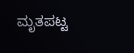ಮೃತಪಟ್ಟ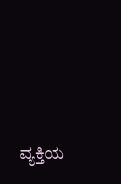ವ್ಯಕ್ತಿಯ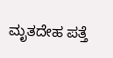ಮೃತದೇಹ ಪತ್ತೆ